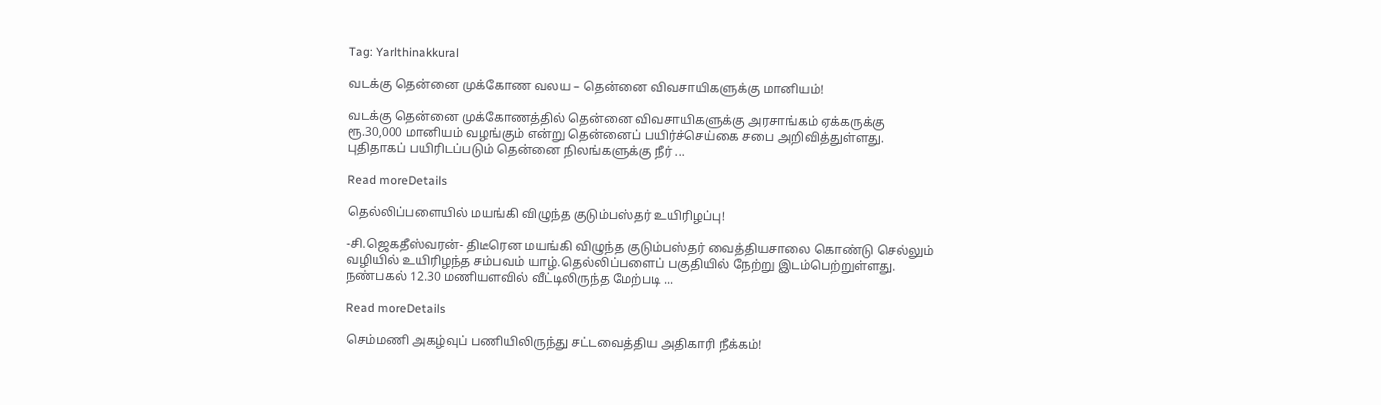Tag: Yarlthinakkural

வடக்கு தென்னை முக்கோண வலய – தென்னை விவசாயிகளுக்கு மானியம்!

வடக்கு தென்னை முக்கோணத்தில் தென்னை விவசாயிகளுக்கு அரசாங்கம் ஏக்கருக்கு ரூ.30,000 மானியம் வழங்கும் என்று தென்னைப் பயிர்ச்செய்கை சபை அறிவித்துள்ளது. புதிதாகப் பயிரிடப்படும் தென்னை நிலங்களுக்கு நீர் ...

Read moreDetails

தெல்லிப்பளையில் மயங்கி விழுந்த குடும்பஸ்தர் உயிரிழப்பு!

-சி.ஜெகதீஸ்வரன்- திடீரென மயங்கி விழுந்த குடும்பஸ்தர் வைத்தியசாலை கொண்டு செல்லும் வழியில் உயிரிழந்த சம்பவம் யாழ்.தெல்லிப்பளைப் பகுதியில் நேற்று இடம்பெற்றுள்ளது. நண்பகல் 12.30 மணியளவில் வீட்டிலிருந்த மேற்படி ...

Read moreDetails

செம்மணி அகழ்வுப் பணியிலிருந்து சட்டவைத்திய அதிகாரி நீக்கம்!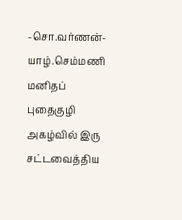-சொ.வர்ணன்- யாழ்.செம்மணி மனிதப் புதைகுழி அகழ்வில் இரு சட்டவைத்திய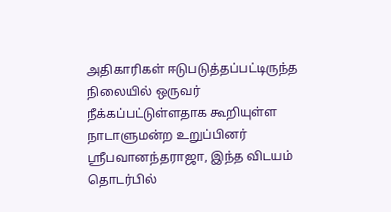அதிகாரிகள் ஈடுபடுத்தப்பட்டிருந்த நிலையில் ஒருவர் நீக்கப்பட்டுள்ளதாக கூறியுள்ள நாடாளுமன்ற உறுப்பினர் ஸ்ரீபவானந்தராஜா, இந்த விடயம் தொடர்பில்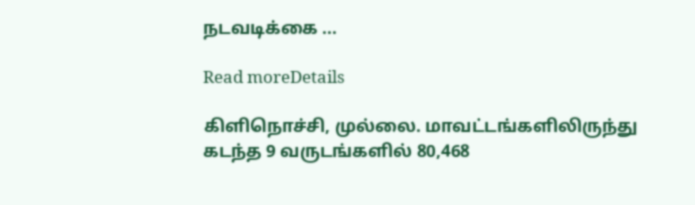நடவடிக்கை ...

Read moreDetails

கிளிநொச்சி, முல்லை. மாவட்டங்களிலிருந்து கடந்த 9 வருடங்களில் 80,468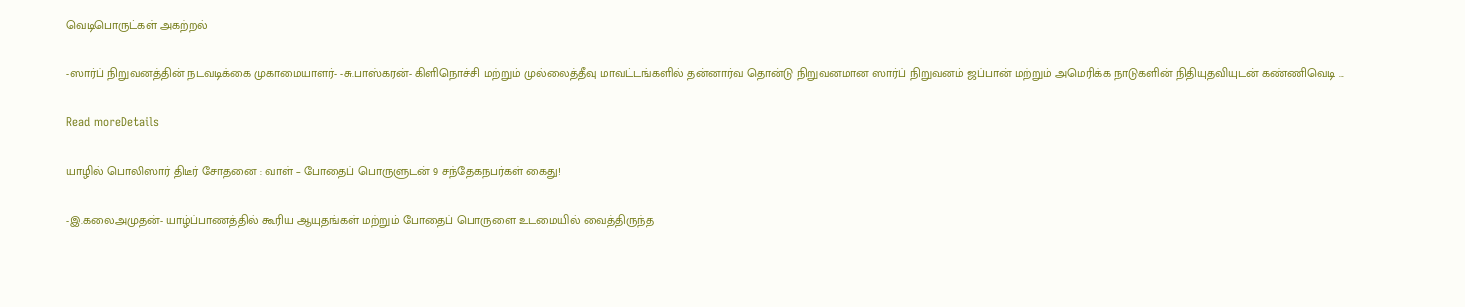வெடிபொருட்கள் அகற்றல்

-ஸார்ப் நிறுவனத்தின் நடவடிக்கை முகாமையாளர்- -சு.பாஸ்கரன்- கிளிநொச்சி மற்றும் முல்லைத்தீவு மாவட்டங்களில் தன்னார்வ தொன்டு நிறுவனமான ஸார்ப் நிறுவனம் ஜப்பான் மற்றும் அமெரிக்க நாடுகளின் நிதியுதவியுடன் கண்ணிவெடி ...

Read moreDetails

யாழில் பொலிஸார் திடீர் சோதனை : வாள் – போதைப் பொருளுடன் 9 சந்தேகநபர்கள் கைது!

-இ.கலைஅமுதன்- யாழ்ப்பாணத்தில் கூரிய ஆயுதங்கள் மற்றும் போதைப் பொருளை உடமையில் வைத்திருந்த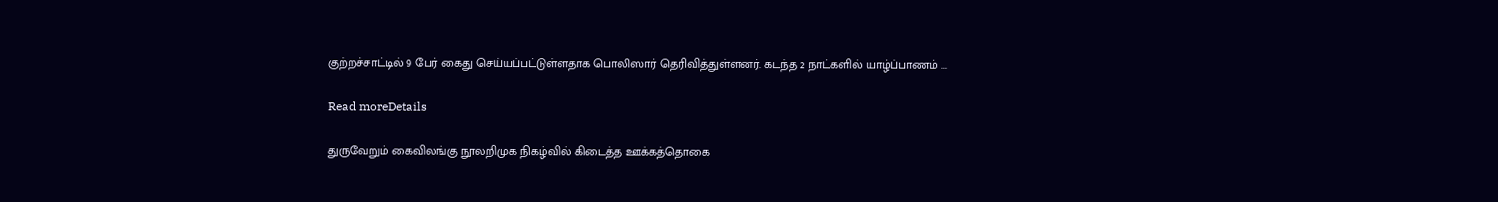குற்றச்சாட்டில் 9 பேர் கைது செய்யப்பட்டுள்ளதாக பொலிஸார் தெரிவித்துள்ளனர். கடந்த 2 நாட்களில் யாழ்ப்பாணம் ...

Read moreDetails

துருவேறும் கைவிலங்கு நூலறிமுக நிகழ்வில் கிடைத்த ஊக்கத்தொகை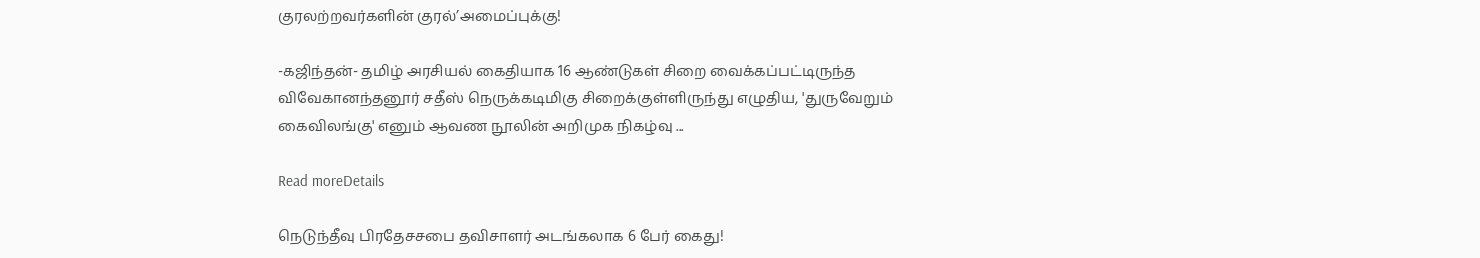குரலற்றவர்களின் குரல்’அமைப்புக்கு!

-கஜிந்தன்- தமிழ் அரசியல் கைதியாக 16 ஆண்டுகள் சிறை வைக்கப்பட்டிருந்த விவேகானந்தனூர் சதீஸ் நெருக்கடிமிகு சிறைக்குள்ளிருந்து எழுதிய, 'துருவேறும் கைவிலங்கு' எனும் ஆவண நூலின் அறிமுக நிகழ்வு ...

Read moreDetails

நெடுந்தீவு பிரதேசசபை தவிசாளர் அடங்கலாக 6 பேர் கைது!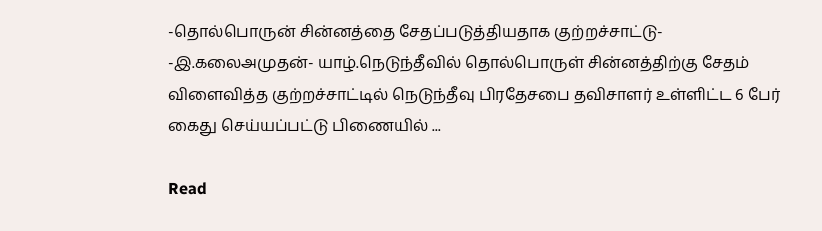-தொல்பொருன் சின்னத்தை சேதப்படுத்தியதாக குற்றச்சாட்டு- -இ.கலைஅமுதன்- யாழ்.நெடுந்தீவில் தொல்பொருள் சின்னத்திற்கு சேதம் விளைவித்த குற்றச்சாட்டில் நெடுந்தீவு பிரதேசபை தவிசாளர் உள்ளிட்ட 6 பேர் கைது செய்யப்பட்டு பிணையில் ...

Read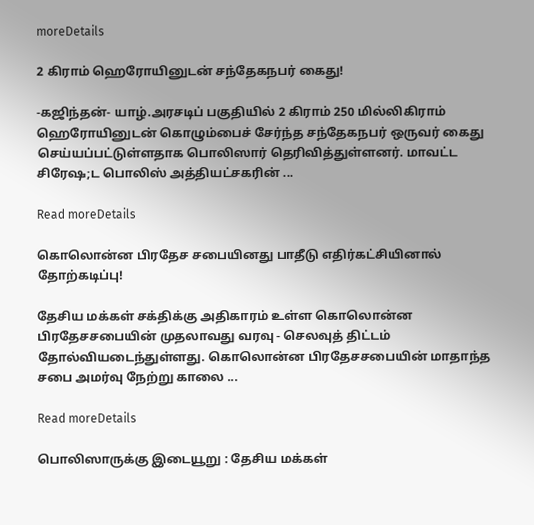moreDetails

2 கிராம் ஹெரோயினுடன் சந்தேகநபர் கைது!

-கஜிந்தன்- யாழ்.அரசடிப் பகுதியில் 2 கிராம் 250 மில்லிகிராம் ஹெரோயினுடன் கொழும்பைச் சேர்ந்த சந்தேகநபர் ஒருவர் கைது செய்யப்பட்டுள்ளதாக பொலிஸார் தெரிவித்துள்ளனர். மாவட்ட சிரேஷ;ட பொலிஸ் அத்தியட்சகரின் ...

Read moreDetails

கொலொன்ன பிரதேச சபையினது பாதீடு எதிர்கட்சியினால் தோற்கடிப்பு!

தேசிய மக்கள் சக்திக்கு அதிகாரம் உள்ள கொலொன்ன பிரதேசசபையின் முதலாவது வரவு - செலவுத் திட்டம் தோல்வியடைந்துள்ளது. கொலொன்ன பிரதேசசபையின் மாதாந்த சபை அமர்வு நேற்று காலை ...

Read moreDetails

பொலிஸாருக்கு இடையூறு : தேசிய மக்கள்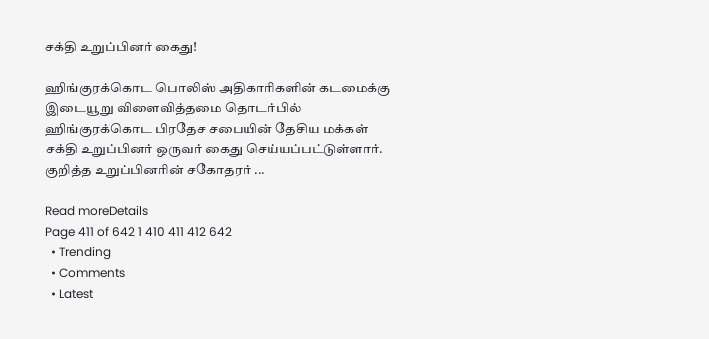சக்தி உறுப்பினர் கைது!

ஹிங்குரக்கொட பொலிஸ் அதிகாரிகளின் கடமைக்கு இடையூறு விளைவித்தமை தொடர்பில் ஹிங்குரக்கொட பிரதேச சபையின் தேசிய மக்கள் சக்தி உறுப்பினர் ஒருவர் கைது செய்யப்பட்டுள்ளார். குறித்த உறுப்பினரின் சகோதரர் ...

Read moreDetails
Page 411 of 642 1 410 411 412 642
  • Trending
  • Comments
  • Latest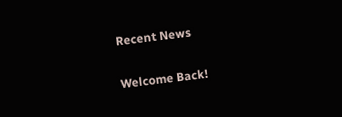Recent News

Welcome Back!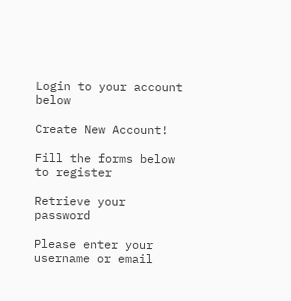Login to your account below

Create New Account!

Fill the forms below to register

Retrieve your password

Please enter your username or email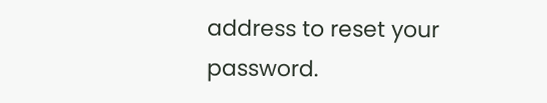address to reset your password.